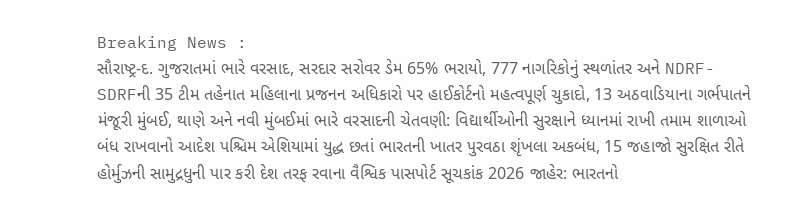Breaking News :
સૌરાષ્ટ્ર-દ. ગુજરાતમાં ભારે વરસાદ, સરદાર સરોવર ડેમ 65% ભરાયો, 777 નાગરિકોનું સ્થળાંતર અને NDRF-SDRFની 35 ટીમ તહેનાત મહિલાના પ્રજનન અધિકારો પર હાઈકોર્ટનો મહત્વપૂર્ણ ચુકાદો, 13 અઠવાડિયાના ગર્ભપાતને મંજૂરી મુંબઈ, થાણે અને નવી મુંબઈમાં ભારે વરસાદની ચેતવણી: વિદ્યાર્થીઓની સુરક્ષાને ધ્યાનમાં રાખી તમામ શાળાઓ બંધ રાખવાનો આદેશ પશ્ચિમ એશિયામાં યુદ્ધ છતાં ભારતની ખાતર પુરવઠા શૃંખલા અકબંધ, 15 જહાજો સુરક્ષિત રીતે હોર્મુઝની સામુદ્રધુની પાર કરી દેશ તરફ રવાના વૈશ્વિક પાસપોર્ટ સૂચકાંક 2026 જાહેર: ભારતનો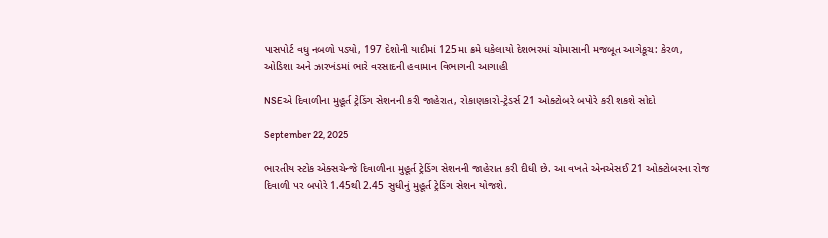પાસપોર્ટ વધુ નબળો પડ્યો, 197 દેશોની યાદીમાં 125મા ક્રમે ધકેલાયો દેશભરમાં ચોમાસાની મજબૂત આગેકૂચ: કેરળ, ઓડિશા અને ઝારખંડમાં ભારે વરસાદની હવામાન વિભાગની આગાહી

NSEએ દિવાળીના મુહૂર્ત ટ્રેડિંગ સેશનની કરી જાહેરાત, રોકાણકારો-ટ્રેડર્સ 21 ઓક્ટોબરે બપોરે કરી શકશે સોદો

September 22, 2025

ભારતીય સ્ટોક એક્સચેન્જે દિવાળીના મુહૂર્ત ટ્રેડિંગ સેશનની જાહેરાત કરી દીધી છે. આ વખતે એનએસઈ 21 ઓક્ટોબરના રોજ દિવાળી પર બપોરે 1.45થી 2.45 સુધીનું મુહૂર્ત ટ્રેડિંગ સેશન યોજશે.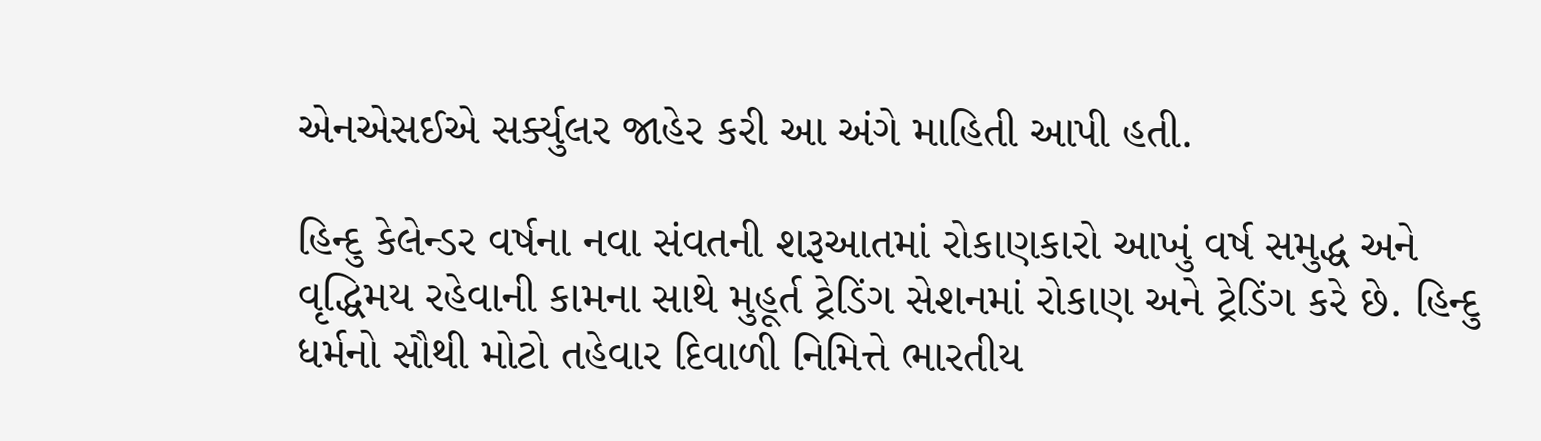એનએસઈએ સર્ક્યુલર જાહેર કરી આ અંગે માહિતી આપી હતી.

હિન્દુ કેલેન્ડર વર્ષના નવા સંવતની શરૂઆતમાં રોકાણકારો આખું વર્ષ સમુદ્ધ અને વૃદ્ધિમય રહેવાની કામના સાથે મુહૂર્ત ટ્રેડિંગ સેશનમાં રોકાણ અને ટ્રેડિંગ કરે છે. હિન્દુ ધર્મનો સૌથી મોટો તહેવાર દિવાળી નિમિત્તે ભારતીય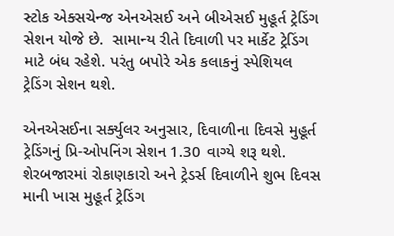સ્ટોક એક્સચેન્જ એનએસઈ અને બીએસઈ મુહૂર્ત ટ્રેડિંગ સેશન યોજે છે.  સામાન્ય રીતે દિવાળી પર માર્કેટ ટ્રેડિંગ માટે બંધ રહેશે. પરંતુ બપોરે એક કલાકનું સ્પેશિયલ ટ્રેડિંગ સેશન થશે.

એનએસઈના સર્ક્યુલર અનુસાર, દિવાળીના દિવસે મુહૂર્ત ટ્રેડિંગનું પ્રિ-ઓપનિંગ સેશન 1.30 વાગ્યે શરૂ થશે. શેરબજારમાં રોકાણકારો અને ટ્રેડર્સ દિવાળીને શુભ દિવસ માની ખાસ મુહૂર્ત ટ્રેડિંગ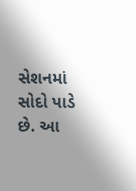સેશનમાં સોદો પાડે છે. આ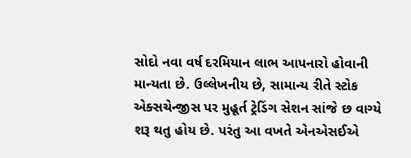સોદો નવા વર્ષ દરમિયાન લાભ આપનારો હોવાની માન્યતા છે. ઉલ્લેખનીય છે, સામાન્ય રીતે સ્ટોક એક્સચેન્જીસ પર મુહૂર્ત ટ્રેડિંગ સેશન સાંજે છ વાગ્યે શરૂ થતુ હોય છે. પરંતુ આ વખતે એનએસઈએ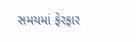સમયમાં ફેરફાર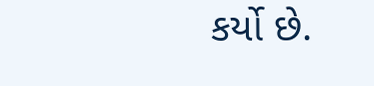કર્યો છે.